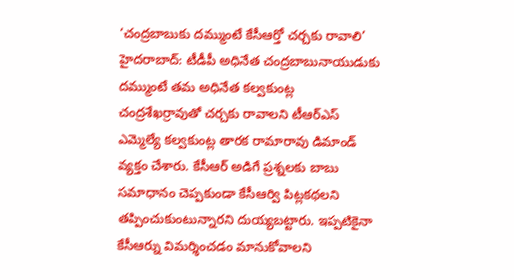‘చంద్రబాబుకు దమ్ముంటే కేసీఆర్తో చర్చకు రావాలి’
హైదరాబాద్: టీడీపీ అధినేత చంద్రబాబునాయుడుకు దమ్ముంటే తమ అధినేత కల్వకుంట్ల చంద్రశేఖర్రావుతో చర్చకు రావాలని టీఆర్ఎస్ ఎమ్మెల్యే కల్వకుంట్ల తారక రామారావు డిమాండ్ వ్యక్తం చేశారు. కేసీఆర్ అడిగే ప్రశ్నలకు బాబు సమాధానం చెప్పకుండా కేసీఆర్వి పిట్లకథలని తప్పించుకుంటున్నారని దుయ్యబట్టారు. ఇప్పటికైనా కేసీఆర్ను విమర్శించడం మానుకోవాలని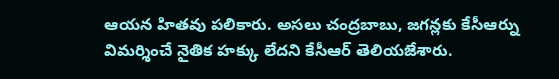ఆయన హితవు పలికారు. అసలు చంద్రబాబు, జగన్లకు కేసీఆర్ను విమర్శించే నైతిక హక్కు లేదని కేసీఆర్ తెలియజేశారు.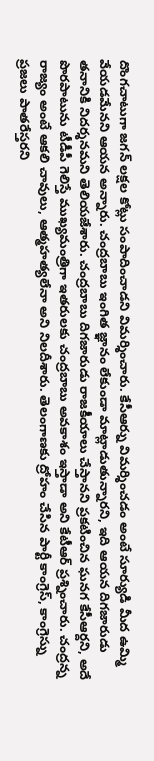దొంగచాటుగా జగన్ లక్షల కోట్లు సంపాదించాడని విమర్శించారు. కేసీఆర్ను విమర్శించడం అంటే సూర్యుడి మీద ఉమ్మి వేయడమేనని ఆయన అన్నారు. చంద్రబాబు ఇంగిత జ్ఞానం లేకుండా మాట్లాడుతున్నారని, ఇది ఆయన దిగజారుడు తనానికి నిదర్శనమని తెలియజేశారు. చంద్రబాబు దిగజారుడు రాజకీయాలు చేస్తానని ప్రకటించిన ఘనగ కేసీఆర్దని, అదే పొరపాటును టీడీపీ గెలిస్తే ముఖ్యమంత్రిగా ఇతరులకు చంద్రబాబు అవకాశం ఇస్తాడా అని కేటీఆర్ ప్రశ్నించారు. చంద్రన్న రాజ్యం అంటే ఆకలి చావులు, ఆత్మహత్యలేనా అని నిలదీశారు. తెలంగాణకు ద్రోహం చేసిన పార్టీ కాంగ్రెస్, కాంగ్రెస్ను ప్రజలు పాతరేస్తరని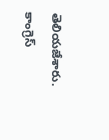తెలియజేశారు. కాంగ్రెస్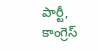పార్టీ, కాంగ్రెస్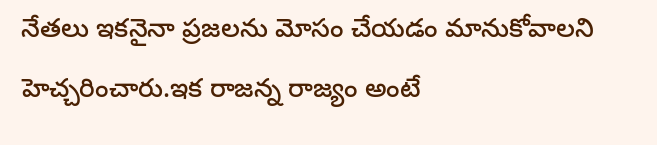నేతలు ఇకనైనా ప్రజలను మోసం చేయడం మానుకోవాలని హెచ్చరించారు.ఇక రాజన్న రాజ్యం అంటే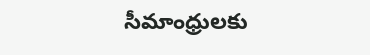సీమాంధ్రులకు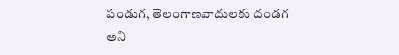పండుగ, తెలంగాణవాదులకు దండగ అని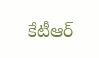కేటీఆర్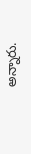అన్నారు.